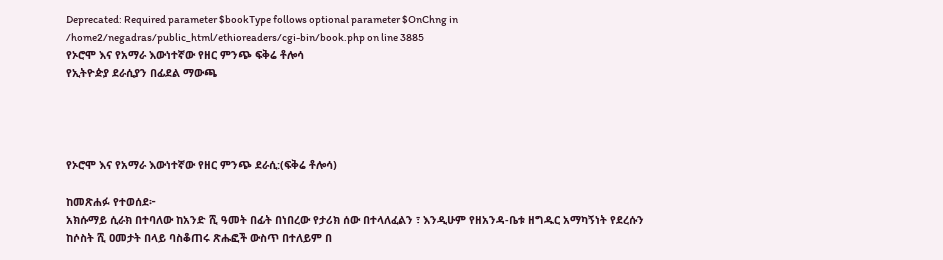Deprecated: Required parameter $bookType follows optional parameter $OnChng in /home2/negadras/public_html/ethioreaders/cgi-bin/book.php on line 3885
የኦሮሞ እና የአማራ እውነተኛው የዘር ምንጭ ፍቅሬ ቶሎሳ
የኢትዮዽያ ደራሲያን በፊደል ማውጫ




የኦሮሞ እና የአማራ እውነተኛው የዘር ምንጭ ደራሲ:(ፍቅሬ ቶሎሳ)

ከመጽሐፉ የተወሰደ፦
አክሱማይ ሲራክ በተባለው ከአንድ ሺ ዓመት በፊት በነበረው የታሪክ ሰው በተላለፈልን ፣ እንዲሁም የዘአንዳ-ቤቱ ዘግዱር አማካኝነት የደረሱን ከሶስት ሺ ዐመታት በላይ ባስቆጠሩ ጽሑፎች ውስጥ በተለይም በ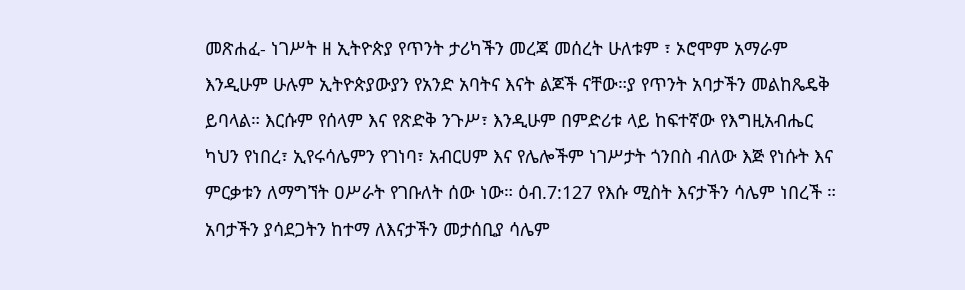መጽሐፈ- ነገሥት ዘ ኢትዮጵያ የጥንት ታሪካችን መረጃ መሰረት ሁለቱም ፣ ኦሮሞም አማራም እንዲሁም ሁሉም ኢትዮጵያውያን የአንድ አባትና እናት ልጆች ናቸው።ያ የጥንት አባታችን መልከጼዴቅ ይባላል። እርሱም የሰላም እና የጽድቅ ንጉሥ፣ እንዲሁም በምድሪቱ ላይ ከፍተኛው የእግዚአብሔር ካህን የነበረ፣ ኢየሩሳሌምን የገነባ፣ አብርሀም እና የሌሎችም ነገሥታት ጎንበስ ብለው እጅ የነሱት እና ምርቃቱን ለማግኘት ዐሥራት የገቡለት ሰው ነው። ዕብ.7:127 የእሱ ሚስት እናታችን ሳሌም ነበረች ። አባታችን ያሳደጋትን ከተማ ለእናታችን መታሰቢያ ሳሌም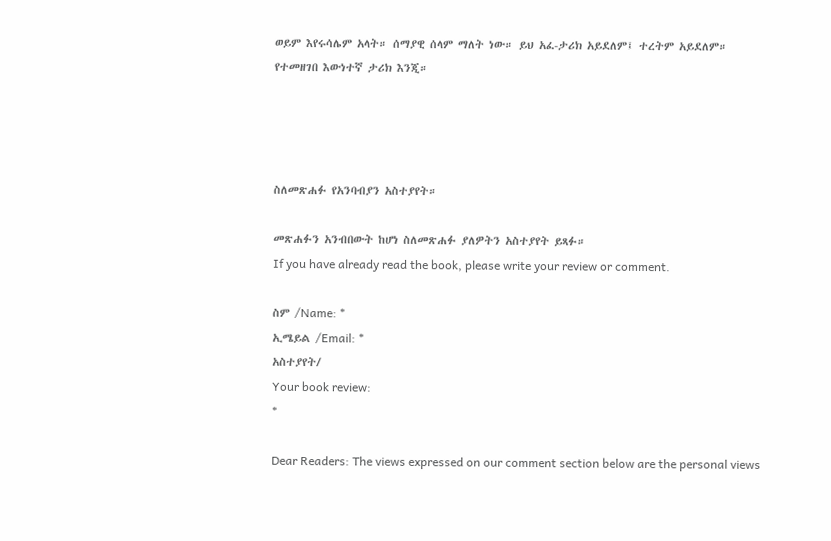ወይም እየሩሳሌም አላት። ሰማያዊ ሰላም ማለት ነው። ይህ አፈ-ታሪክ አይደለም፤ ተረትም አይደለም። የተመዘገበ እውነተኛ ታሪክ እንጂ።




ስለመጽሐፉ የአንባብያን አስተያየት።

መጽሐፉን አንብበውት ከሆነ ስለመጽሐፉ ያለዎትን አስተያየት ይጻፉ።
If you have already read the book, please write your review or comment.

ስም /Name: *
ኢሜይል /Email: *
አስተያየት/
Your book review:
*

Dear Readers: The views expressed on our comment section below are the personal views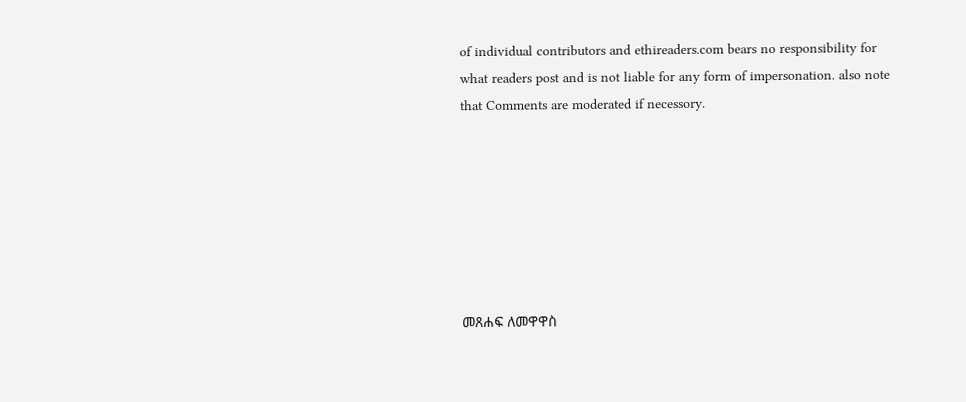of individual contributors and ethireaders.com bears no responsibility for what readers post and is not liable for any form of impersonation. also note that Comments are moderated if necessory.







መጸሐፍ ለመዋዋስ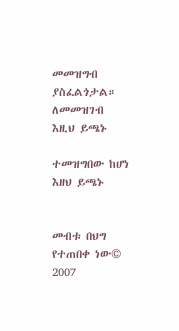መመዝግብ ያስፈልጎታል። ለመመዝገብ እዚህ ይጫኑ

ተመዝግበው ከሆነ እዘህ ይጫኑ


መብቱ በህግ የተጠበቀ ነው© 2007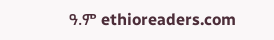ዓ.ም ethioreaders.com